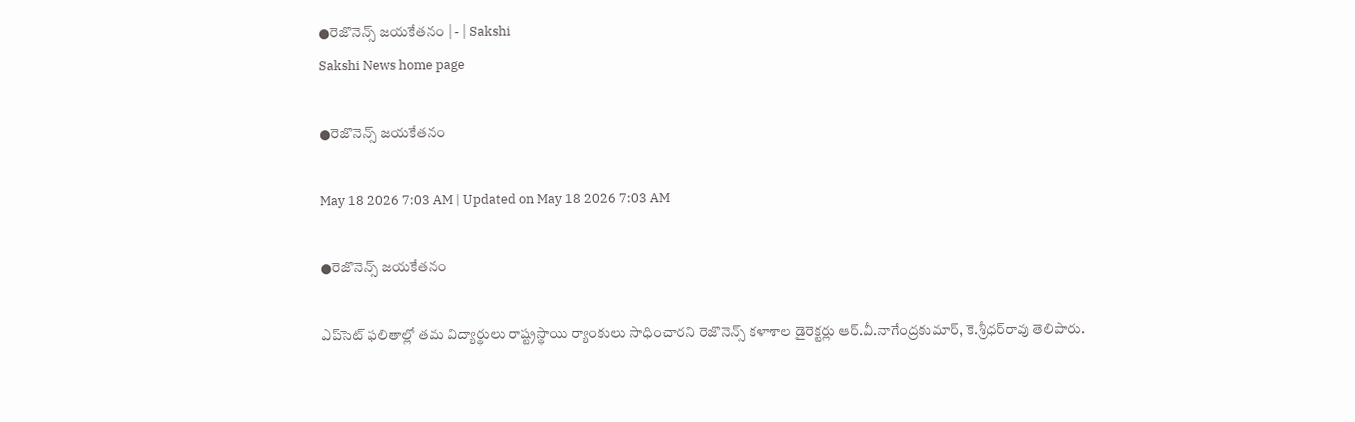●రెజొనెన్స్‌ జయకేతనం | - | Sakshi
Sakshi News home page

●రెజొనెన్స్‌ జయకేతనం

May 18 2026 7:03 AM | Updated on May 18 2026 7:03 AM

●రెజొనెన్స్‌ జయకేతనం

ఎప్‌సెట్‌ ఫలితాల్లో తమ విద్యార్థులు రాష్ట్రస్థాయి ర్యాంకులు సాధించారని రెజొనెన్స్‌ కళాశాల డైరెక్టర్లు ఆర్‌.వీ.నాగేంద్రకుమార్‌, కె.శ్రీధర్‌రావు తెలిపారు.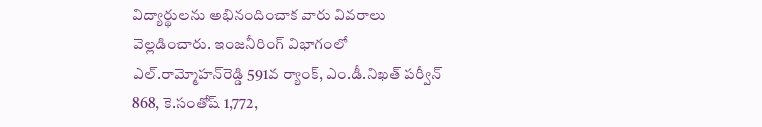విద్యార్థులను అభినందించాక వారు వివరాలు వెల్లడించారు. ఇంజనీరింగ్‌ విభాగంలో ఎల్‌.రామ్మోహన్‌రెడ్డి 591వ ర్యాంక్‌, ఎం.డీ.నిఖత్‌ పర్వీన్‌ 868, కె.సంతోష్‌ 1,772,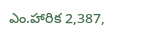ఎం.హారిక 2,387,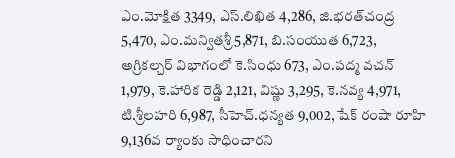ఎం.మోక్షిత 3349, ఎస్‌.లిఖిత 4,286, జి.భరత్‌చంద్ర 5,470, ఎం.మన్వితశ్రీ 5,871, బి.సంయుత 6,723, అగ్రికల్చర్‌ విభాగంలో కె.సింధు 673, ఎం.పద్మ వచన్‌ 1,979, కె.హారిక రెడ్డి 2,121, విష్ణు 3,295, కె.నవ్య 4,971, టి.శ్రీలహరి 6,987, సీహెచ్‌.ధన్యత 9,002, షేక్‌ రంషా రూహి 9,136వ ర్యాంకు సాధించారని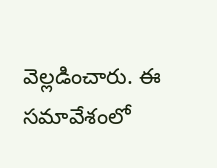వెల్లడించారు. ఈ సమావేశంలో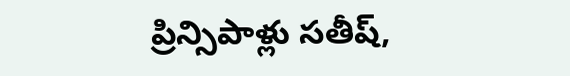ప్రిన్సిపాళ్లు సతీష్‌,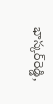భాస్కర్‌రెడ్డి,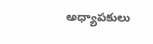అధ్యాపకులు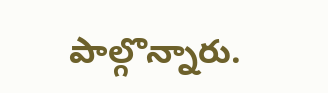పాల్గొన్నారు.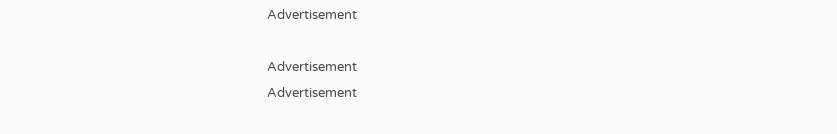Advertisement

Advertisement
Advertisement